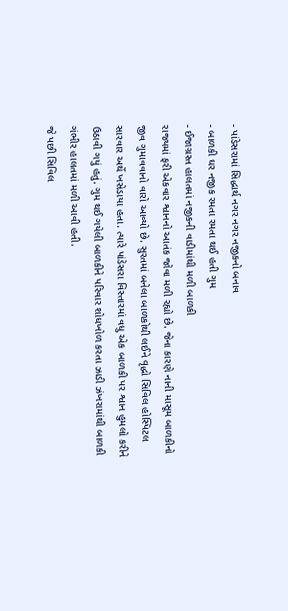- પાંડેસરામાં સિદ્ધાર્થ નગર નગર નજીકનો બનાવ
- બાળકી ઘર નજીક રમતા રમતા થઈ હતી ગુમ
- ઈજાગ્રસ્ત હાલતમાં નજીકની વાડીમાંથી મળી બાળકી
રાજ્યમાં ફરી એકવાર શ્વાનનો આતંક જોવા મળી રહ્યો છે. જેના કારણે નાની માસૂમ બાળકીનો જીવ ગુમાવવાનો વારો આવ્યો છે. સુરતમાં બનેલા બાળકોથી લઈને વૃદ્ધો સિવિલ હોસ્પિટલ સારવાર અર્થે ખસેડાયા હતા. ત્યારે પાંડેસરા વિસ્તારમાં વધુ એક બાળકી પર શ્વાન હુમલો કરીને ઉઠાવી ગયું હતું. ગુમ થઈ ગયેલી બાળકીને પરિવાર શોધખોળ કરતા ઝાડી ઝંખરામાંથી બાળકી ગંભીર હાલતમાં મળી આવી હતી.
જે પછી સિવિલ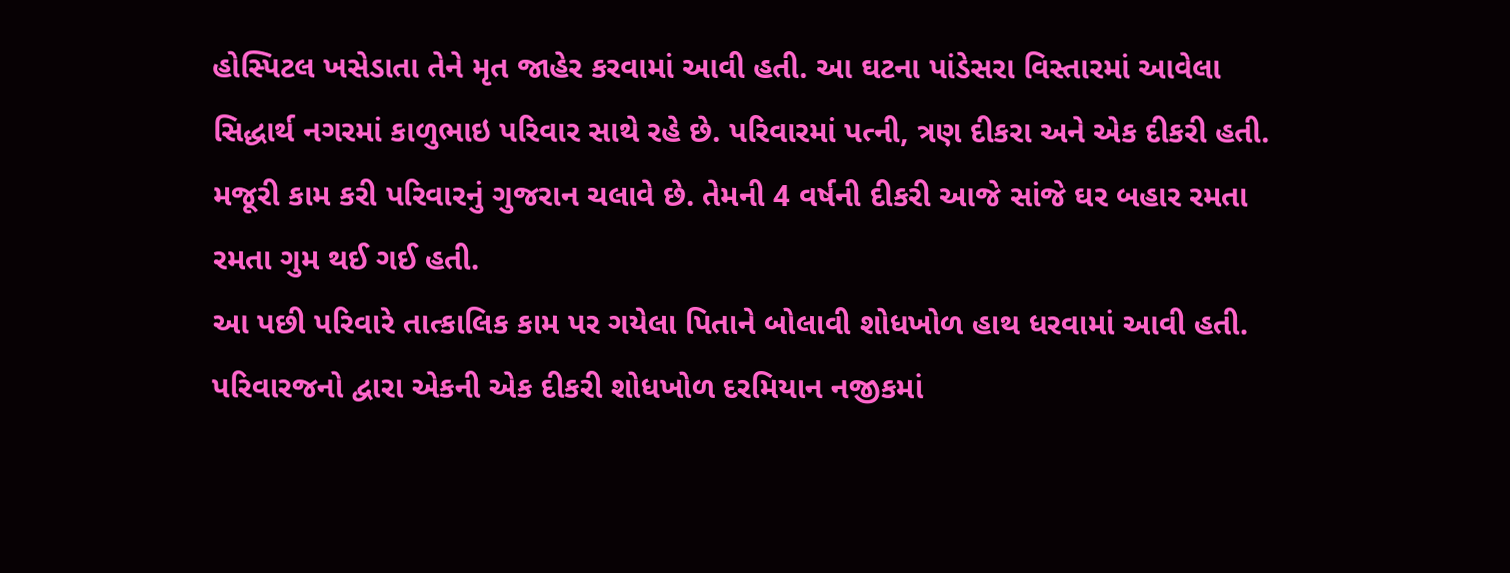હોસ્પિટલ ખસેડાતા તેને મૃત જાહેર કરવામાં આવી હતી. આ ઘટના પાંડેસરા વિસ્તારમાં આવેલા સિદ્ધાર્થ નગરમાં કાળુભાઇ પરિવાર સાથે રહે છે. પરિવારમાં પત્ની, ત્રણ દીકરા અને એક દીકરી હતી. મજૂરી કામ કરી પરિવારનું ગુજરાન ચલાવે છે. તેમની 4 વર્ષની દીકરી આજે સાંજે ઘર બહાર રમતા રમતા ગુમ થઈ ગઈ હતી.
આ પછી પરિવારે તાત્કાલિક કામ પર ગયેલા પિતાને બોલાવી શોધખોળ હાથ ધરવામાં આવી હતી. પરિવારજનો દ્વારા એકની એક દીકરી શોધખોળ દરમિયાન નજીકમાં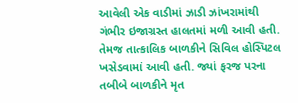આવેલી એક વાડીમાં ઝાડી ઝાંખરામાંથી ગંભીર ઇજાગ્રસ્ત હાલતમાં મળી આવી હતી.
તેમજ તાત્કાલિક બાળકીને સિવિલ હોસ્પિટલ ખસેડવામાં આવી હતી. જ્યાં ફરજ પરના તબીબે બાળકીને મૃત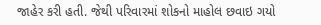જાહેર કરી હતી. જેથી પરિવારમાં શોકનો માહોલ છવાઇ ગયો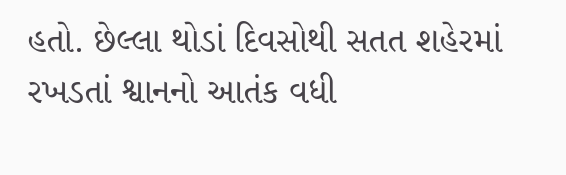હતો. છેલ્લા થોડાં દિવસોથી સતત શહેરમાં રખડતાં શ્વાનનો આતંક વધી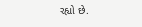રહ્યો છે.